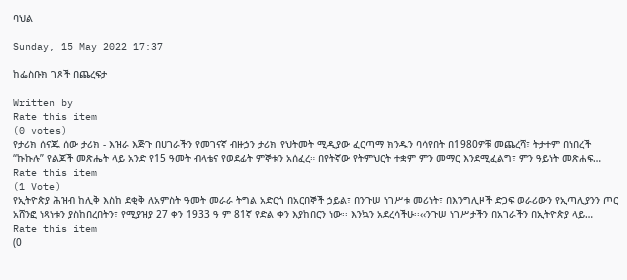ባህል

Sunday, 15 May 2022 17:37

ከፌስቡክ ገጾች በጨረፍታ

Written by
Rate this item
(0 votes)
የታሪክ ሰናጁ ሰው ታሪክ - እዝራ እጅጉ በሀገራችን የመገናኛ ብዙኃን ታሪክ የህትመት ሚዲያው ፈርጣማ ክንዱን ባሳየበት በ1980ዎቹ መጨረሻ፣ ትታተም በነበረች “ኩኩሉ” የልጆች መጽሔት ላይ አንድ የ15 ዓመት ብላቴና የወደፊት ምኞቱን አሰፈረ። በየትኛው የትምህርት ተቋም ምን መማር እንደሚፈልግ፣ ምን ዓይነት መጽሐፍ…
Rate this item
(1 Vote)
የኢትዮጵያ ሕዝብ ከሊቅ እስከ ደቂቅ ለአምስት ዓመት መራራ ትግል አድርጎ በአርበኞች ኃይል፣ በንጉሠ ነገሥቱ መሪነት፣ በእንግሊዞች ድጋፍ ወራሪውን የኢጣሊያንን ጦር አሸንፎ ነጻነቱን ያስከበረበትን፣ የሚያዝያ 27 ቀን 1933 ዓ ም 81ኛ የድል ቀን እያከበርን ነው፡፡ እንኳን አደረሳችሁ፡፡‹‹ንጉሠ ነገሥታችን በአገራችን በኢትዮጵያ ላይ…
Rate this item
(0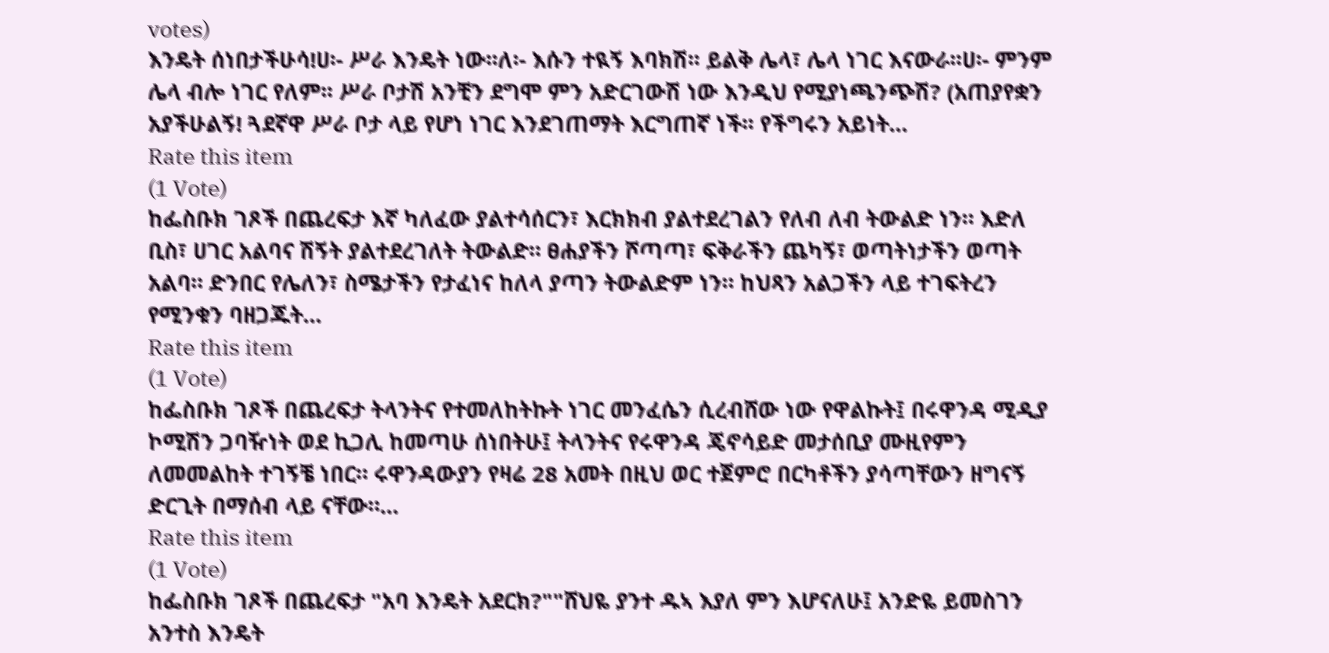votes)
እንዴት ሰነበታችሁሳ!ሀ፡- ሥራ እንዴት ነው፡፡ለ፡- እሱን ተዪኝ እባክሽ፡፡ ይልቅ ሌላ፣ ሌላ ነገር እናውራ፡፡ሀ፡- ምንም ሌላ ብሎ ነገር የለም፡፡ ሥራ ቦታሽ አንቺን ደግሞ ምን አድርገውሽ ነው እንዲህ የሚያነጫንጭሽ? (አጠያየቋን አያችሁልኝ! ጓደኛዋ ሥራ ቦታ ላይ የሆነ ነገር እንደገጠማት እርግጠኛ ነች፡፡ የችግሩን አይነት…
Rate this item
(1 Vote)
ከፌስቡክ ገጾች በጨረፍታ እኛ ካለፈው ያልተሳሰርን፣ እርክክብ ያልተደረገልን የለብ ለብ ትውልድ ነን። እድለ ቢስ፣ ሀገር አልባና ሽኝት ያልተደረገለት ትውልድ። ፀሐያችን ሾጣጣ፣ ፍቅራችን ጨካኝ፣ ወጣትነታችን ወጣት አልባ። ድንበር የሌለን፣ ስሜታችን የታፈነና ከለላ ያጣን ትውልድም ነን። ከህጻን አልጋችን ላይ ተገፍትረን የሚንቁን ባዘጋጁት…
Rate this item
(1 Vote)
ከፌስቡክ ገጾች በጨረፍታ ትላንትና የተመለከትኩት ነገር መንፈሴን ሲረብሸው ነው የዋልኩት፤ በሩዋንዳ ሚዲያ ኮሚሽን ጋባዥነት ወደ ኪጋሊ ከመጣሁ ሰነበትሁ፤ ትላንትና የሩዋንዳ ጄኖሳይድ መታሰቢያ ሙዚየምን ለመመልከት ተገኝቼ ነበር። ሩዋንዳውያን የዛሬ 28 አመት በዚህ ወር ተጀምሮ በርካቶችን ያሳጣቸውን ዘግናኝ ድርጊት በማሰብ ላይ ናቸው።…
Rate this item
(1 Vote)
ከፌስቡክ ገጾች በጨረፍታ "አባ እንዴት አደርክ?""ሸህዬ ያንተ ዱኣ እያለ ምን እሆናለሁ፤ አንድዬ ይመስገን አንተስ እንዴት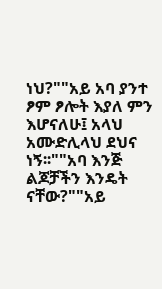ነህ?""አይ አባ ያንተ ፆም ፆሎት እያለ ምን እሆናለሁ፤ አላህ አሙድሊላህ ደህና ነኝ፡፡""አባ እንጅ ልጆቻችን እንዴት ናቸው?""አይ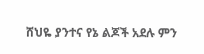ሸህዬ ያንተና የኔ ልጆች አደሉ ምን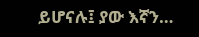ይሆናሉ፤ ያው እኛን…